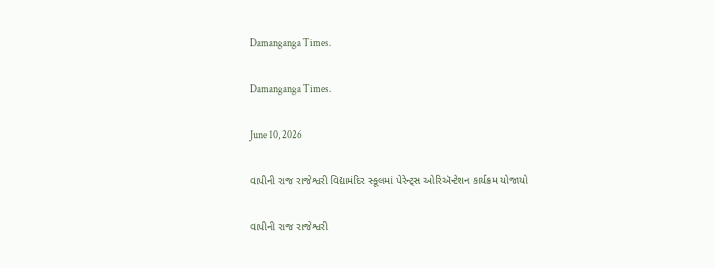Damanganga Times.

Damanganga Times.

June 10, 2026

વાપીની રાજ રાજેશ્વરી વિદ્યામંદિર સ્કૂલમાં પેરેન્ટ્સ ઓરિઍન્ટેશન કાર્યક્રમ યોજાયો

વાપીની રાજ રાજેશ્વરી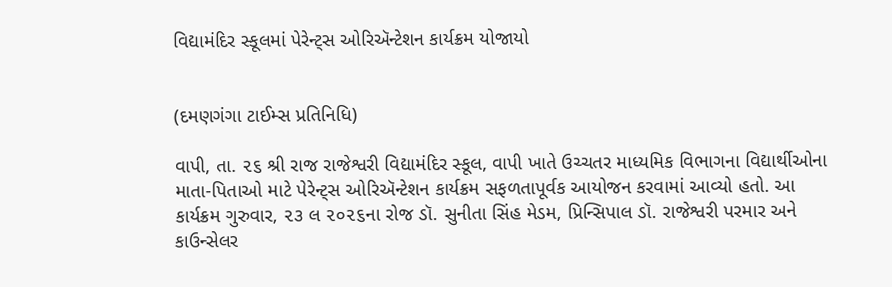વિદ્યામંદિર સ્કૂલમાં પેરેન્ટ્સ ઓરિઍન્ટેશન કાર્યક્રમ યોજાયો


(દમણગંગા ટાઈમ્સ પ્રતિનિધિ)

વાપી, તા. ૨૬ શ્રી રાજ રાજેશ્વરી વિદ્યામંદિર સ્કૂલ, વાપી ખાતે ઉચ્ચતર માધ્યમિક વિભાગના વિદ્યાર્થીઓના માતા-પિતાઓ માટે પેરેન્ટ્સ ઓરિઍન્ટેશન કાર્યક્રમ સફળતાપૂર્વક આયોજન કરવામાં આવ્યો હતો. આ કાર્યક્રમ ગુરુવાર, ૨૩ લ ૨૦૨૬ના રોજ ડૉ. સુનીતા સિંહ મેડમ, પ્રિન્સિપાલ ડૉ. રાજેશ્વરી પરમાર અને કાઉન્સેલર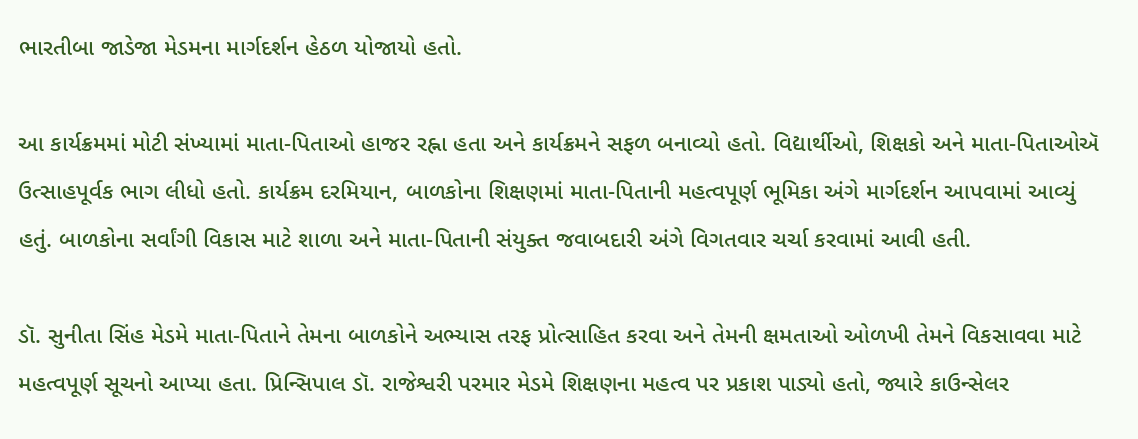ભારતીબા જાડેજા મેડમના માર્ગદર્શન હેઠળ યોજાયો હતો.

આ કાર્યક્રમમાં મોટી સંખ્યામાં માતા-પિતાઓ હાજર રહ્ના હતા અને કાર્યક્રમને સફળ બનાવ્યો હતો. વિદ્યાર્થીઓ, શિક્ષકો અને માતા-પિતાઓઍ ઉત્સાહપૂર્વક ભાગ લીધો હતો. કાર્યક્રમ દરમિયાન, બાળકોના શિક્ષણમાં માતા-પિતાની મહત્વપૂર્ણ ભૂમિકા અંગે માર્ગદર્શન આપવામાં આવ્યું હતું. બાળકોના સર્વાંગી વિકાસ માટે શાળા અને માતા-પિતાની સંયુક્ત જવાબદારી અંગે વિગતવાર ચર્ચા કરવામાં આવી હતી.

ડૉ. સુનીતા સિંહ મેડમે માતા-પિતાને તેમના બાળકોને અભ્યાસ તરફ પ્રોત્સાહિત કરવા અને તેમની ક્ષમતાઓ ઓળખી તેમને વિકસાવવા માટે મહત્વપૂર્ણ સૂચનો આપ્યા હતા. પ્રિન્સિપાલ ડૉ. રાજેશ્વરી પરમાર મેડમે શિક્ષણના મહત્વ પર પ્રકાશ પાડ્યો હતો, જ્યારે કાઉન્સેલર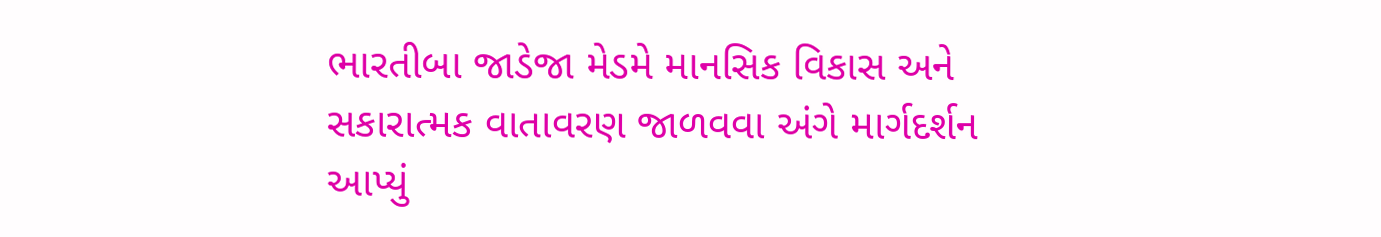ભારતીબા જાડેજા મેડમે માનસિક વિકાસ અને સકારાત્મક વાતાવરણ જાળવવા અંગે માર્ગદર્શન આપ્યું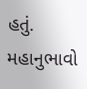હતું. મહાનુભાવો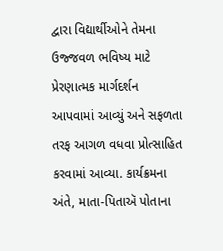દ્વારા વિદ્યાર્થીઓને તેમના ઉજ્જવળ ભવિષ્ય માટે પ્રેરણાત્મક માર્ગદર્શન આપવામાં આવ્યું અને સફળતા તરફ આગળ વધવા પ્રોત્સાહિત કરવામાં આવ્યા. કાર્યક્રમના અંતે, માતા-પિતાઍ પોતાના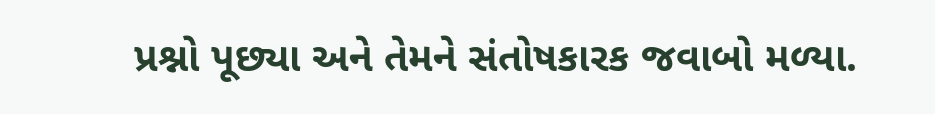પ્રશ્નો પૂછ્યા અને તેમને સંતોષકારક જવાબો મળ્યા.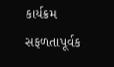કાર્યક્રમ સફળતાપૂર્વક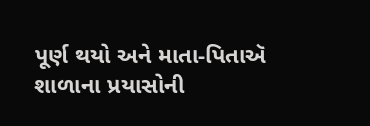પૂર્ણ થયો અને માતા-પિતાઍ શાળાના પ્રયાસોની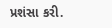પ્રશંસા કરી.